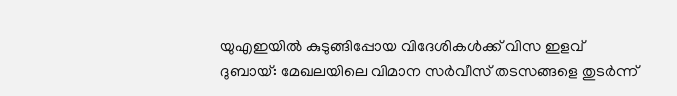യുഎഇയിൽ കുടുങ്ങിപ്പോയ വിദേശികൾക്ക് വിസ ഇളവ്
ദുബായ്: മേഖലയിലെ വിമാന സർവീസ് തടസങ്ങളെ തുടർന്ന്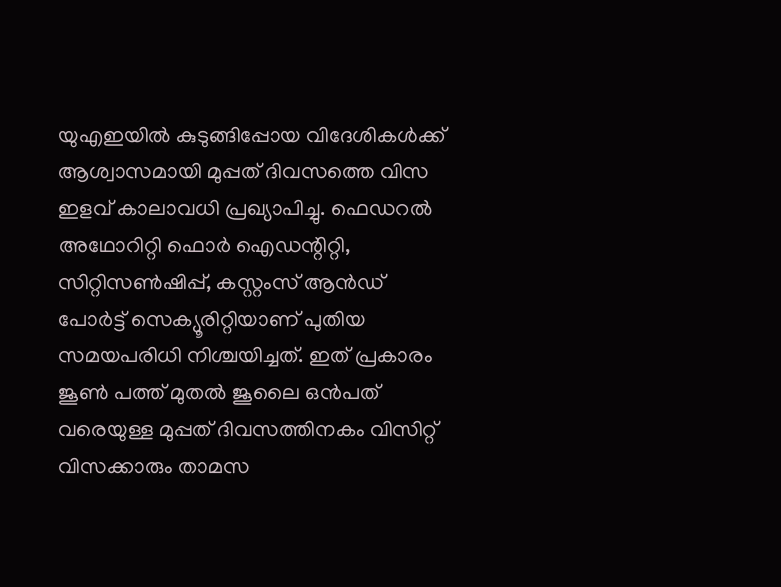യുഎഇയിൽ കുടുങ്ങിപ്പോയ വിദേശികൾക്ക് ആശ്വാസമായി മുപ്പത് ദിവസത്തെ വിസ ഇളവ് കാലാവധി പ്രഖ്യാപിച്ചു. ഫെഡറൽ അഥോറിറ്റി ഫൊർ ഐഡന്റിറ്റി, സിറ്റിസൺഷിപ്പ്, കസ്റ്റംസ് ആൻഡ് പോർട്ട് സെക്യൂരിറ്റിയാണ് പുതിയ സമയപരിധി നിശ്ചയിച്ചത്. ഇത് പ്രകാരം ജൂൺ പത്ത് മുതൽ ജൂലൈ ഒൻപത് വരെയുള്ള മുപ്പത് ദിവസത്തിനകം വിസിറ്റ് വിസക്കാരും താമസ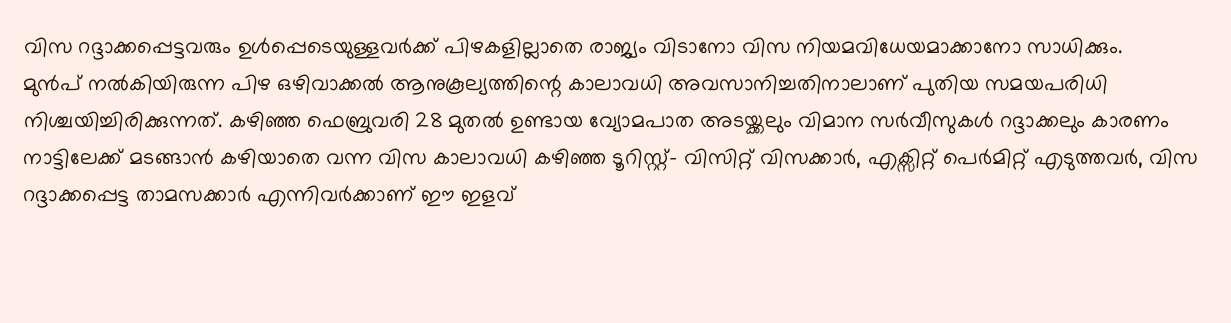വിസ റദ്ദാക്കപ്പെട്ടവരും ഉൾപ്പെടെയുള്ളവർക്ക് പിഴകളില്ലാതെ രാജ്യം വിടാനോ വിസ നിയമവിധേയമാക്കാനോ സാധിക്കും.
മുൻപ് നൽകിയിരുന്ന പിഴ ഒഴിവാക്കൽ ആനുകൂല്യത്തിന്റെ കാലാവധി അവസാനിച്ചതിനാലാണ് പുതിയ സമയപരിധി നിശ്ചയിച്ചിരിക്കുന്നത്. കഴിഞ്ഞ ഫെബ്രുവരി 28 മുതൽ ഉണ്ടായ വ്യോമപാത അടയ്ക്കലും വിമാന സർവീസുകൾ റദ്ദാക്കലും കാരണം നാട്ടിലേക്ക് മടങ്ങാൻ കഴിയാതെ വന്ന വിസ കാലാവധി കഴിഞ്ഞ ടൂറിസ്റ്റ്- വിസിറ്റ് വിസക്കാർ, എക്സിറ്റ് പെർമിറ്റ് എടുത്തവർ, വിസ റദ്ദാക്കപ്പെട്ട താമസക്കാർ എന്നിവർക്കാണ് ഈ ഇളവ്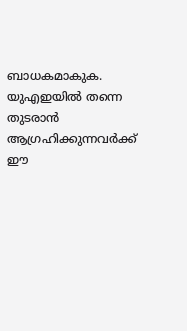ബാധകമാകുക.
യുഎഇയിൽ തന്നെ തുടരാൻ ആഗ്രഹിക്കുന്നവർക്ക് ഈ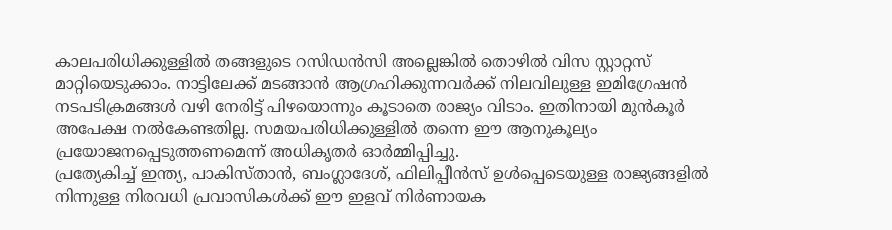കാലപരിധിക്കുള്ളിൽ തങ്ങളുടെ റസിഡൻസി അല്ലെങ്കിൽ തൊഴിൽ വിസ സ്റ്റാറ്റസ് മാറ്റിയെടുക്കാം. നാട്ടിലേക്ക് മടങ്ങാൻ ആഗ്രഹിക്കുന്നവർക്ക് നിലവിലുള്ള ഇമിഗ്രേഷൻ നടപടിക്രമങ്ങൾ വഴി നേരിട്ട് പിഴയൊന്നും കൂടാതെ രാജ്യം വിടാം. ഇതിനായി മുൻകൂർ അപേക്ഷ നൽകേണ്ടതില്ല. സമയപരിധിക്കുള്ളിൽ തന്നെ ഈ ആനുകൂല്യം പ്രയോജനപ്പെടുത്തണമെന്ന് അധികൃതർ ഓർമ്മിപ്പിച്ചു.
പ്രത്യേകിച്ച് ഇന്ത്യ, പാകിസ്താൻ, ബംഗ്ലാദേശ്, ഫിലിപ്പീൻസ് ഉൾപ്പെടെയുള്ള രാജ്യങ്ങളിൽ നിന്നുള്ള നിരവധി പ്രവാസികൾക്ക് ഈ ഇളവ് നിർണായക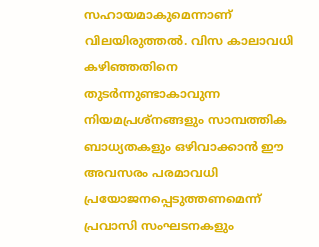സഹായമാകുമെന്നാണ് വിലയിരുത്തൽ. വിസ കാലാവധി കഴിഞ്ഞതിനെ തുടർന്നുണ്ടാകാവുന്ന നിയമപ്രശ്നങ്ങളും സാമ്പത്തിക ബാധ്യതകളും ഒഴിവാക്കാൻ ഈ അവസരം പരമാവധി പ്രയോജനപ്പെടുത്തണമെന്ന് പ്രവാസി സംഘടനകളും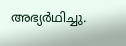അഭ്യർഥിച്ചു.